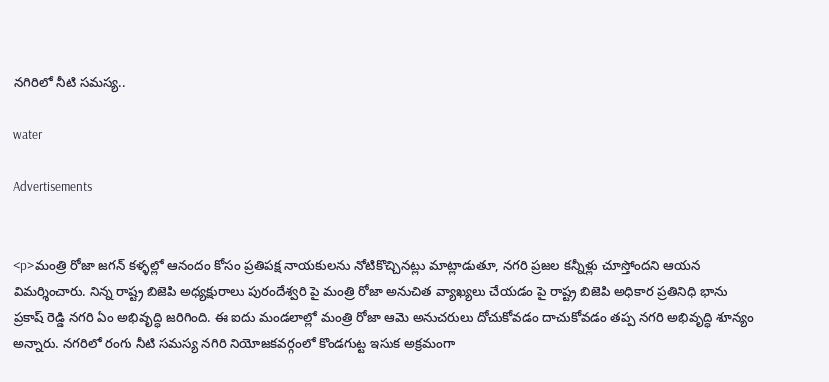నగిరిలో నీటి సమస్య..

water

Advertisements


<p>మంత్రి రోజా జగన్ కళ్ళల్లో ఆనందం కోసం ప్రతిపక్ష నాయకులను నోటికొచ్చినట్లు మాట్లాడుతూ, నగరి ప్రజల కన్నీళ్లు చూస్తోందని ఆయన విమర్శించారు. నిన్న రాష్ట్ర బిజెపి అధ్యక్షురాలు పురందేశ్వరి పై మంత్రి రోజా అనుచిత వ్యాఖ్యలు చేయడం పై రాష్ట్ర బిజెపి అధికార ప్రతినిధి భాను ప్రకాష్ రెడ్డి నగరి ఏం అభివృద్ధి జరిగింది. ఈ ఐదు మండలాల్లో మంత్రి రోజా ఆమె అనుచరులు దోచుకోవడం దాచుకోవడం తప్ప నగరి అభివృద్ధి శూన్యం అన్నారు. నగరిలో రంగు నీటి సమస్య నగిరి నియోజకవర్గంలో కొండగుట్ట ఇసుక అక్రమంగా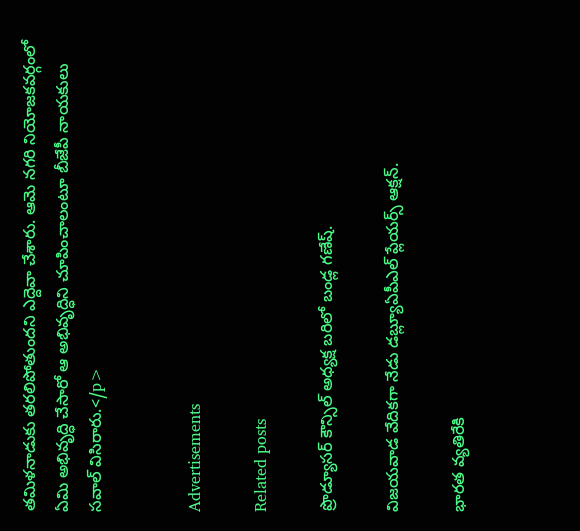తమిళనాడుకు తరలిపోతుందని ఎద్దెవా చేశారు. ఆమె నగరి నియోజకవర్గంలో ఏమి అభివృద్ధి చేసారో ఆ అభివృద్ధిని చూపించాలంటూ బీజేపీ నాయకులు సవాల్ విసిరారు.</p>


Advertisements

Related posts

ప్రొడ్యూసర్ కౌన్సిల్ అధ్యక్ష బరిలో బండ్ల గణేష్.

విజయవాడ వేదికగా నేడు డబ్ల్యూఏపీఎల్ ప్లేయర్స్ ఆక్షన్.

భారత వ్యతిరేకి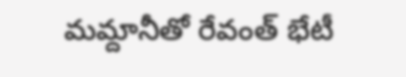మమ్దానీతో రేవంత్‌ భేటీ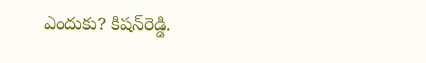ఎందుకు? కిషన్‌రెడ్డి.